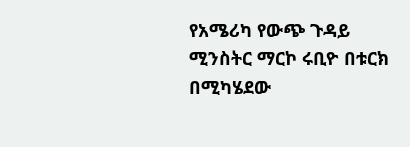የአሜሪካ የውጭ ጉዳይ ሚንስትር ማርኮ ሩቢዮ በቱርክ በሚካሄደው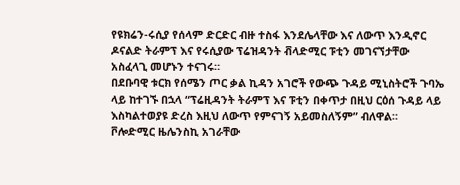የዩክሬን-ሩሲያ የሰላም ድርድር ብዙ ተስፋ እንደሌላቸው እና ለውጥ እንዲኖር ዶናልድ ትራምፕ እና የሩሲያው ፕሬዝዳንት ቭላድሚር ፑቲን መገናኘታቸው አስፈላጊ መሆኑን ተናገሩ።
በደቡባዊ ቱርክ የሰሜን ጦር ቃል ኪዳን አገሮች የውጭ ጉዳይ ሚኒስትሮች ጉባኤ ላይ ከተገኙ በኋላ “ፕሬዚዳንት ትራምፕ እና ፑቲን በቀጥታ በዚህ ርዕሰ ጉዳይ ላይ እስካልተወያዩ ድረስ እዚህ ለውጥ የምናገኝ አይመስለኝም” ብለዋል።
ቮሎድሚር ዜሌንስኪ አገራቸው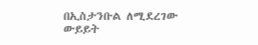በኢስታንቡል ለሚደረገው ውይይት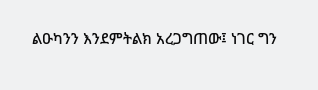ልዑካንን እንደምትልክ አረጋግጠው፤ ነገር ግን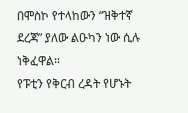በሞስኮ የተላከውን “ዝቅተኛ ደረጃ” ያለው ልዑካን ነው ሲሉ ነቅፈዋል።
የፑቲን የቅርብ ረዳት የሆኑት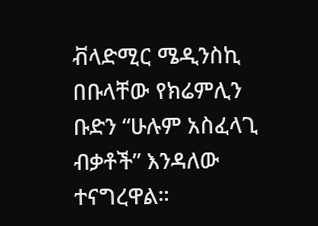ቭላድሚር ሜዲንስኪ በቡላቸው የክሬምሊን ቡድን “ሁሉም አስፈላጊ ብቃቶች” እንዳለው ተናግረዋል።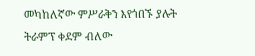መካከለኛው ምሥራቅን እየጎበኙ ያሉት ትራምፕ ቀደም ብለው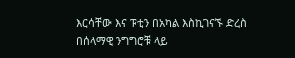እርሳቸው እና ፑቲን በአካል እስኪገናኙ ድረስ በሰላማዊ ንግግሮቹ ላይ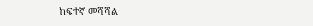ከፍተኛ መሻሻል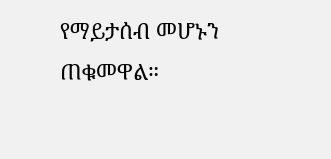የማይታሰብ መሆኑን ጠቁመዋል።